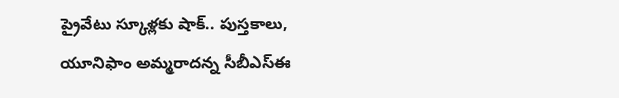ప్రైవేటు స్కూళ్లకు షాక్.. పుస్తకాలు, యూనిఫాం అమ్మరాదన్న సీబీఎస్ఈ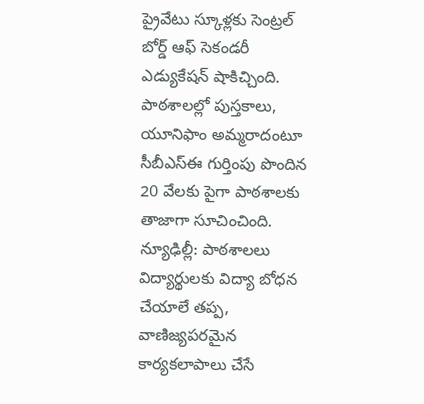ప్రైవేటు స్కూళ్లకు సెంట్రల్ బోర్డ్ ఆఫ్ సెకండరీ ఎడ్యుకేషన్ షాకిచ్చింది. పాఠశాలల్లో పుస్తకాలు, యూనిఫాం అమ్మరాదంటూ సీబీఎస్ఈ గుర్తింపు పొందిన 20 వేలకు పైగా పాఠశాలకు తాజాగా సూచించింది.
న్యూఢిల్లీ: పాఠశాలలు విద్యార్థులకు విద్యా బోధన చేయాలే తప్ప, వాణిజ్యపరమైన కార్యకలాపాలు చేసే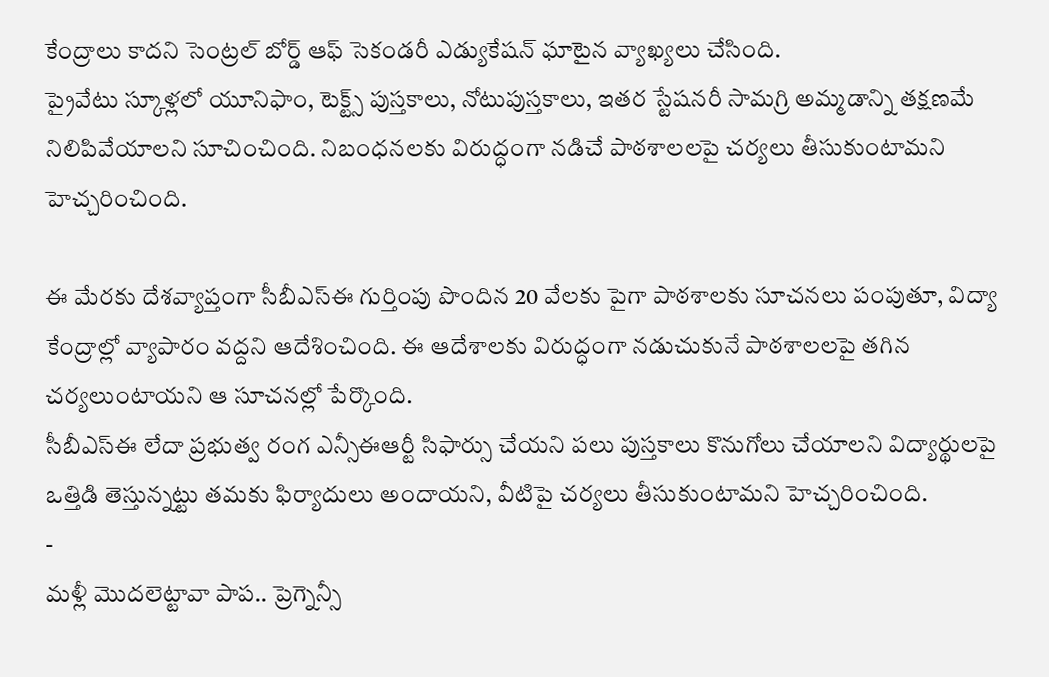కేంద్రాలు కాదని సెంట్రల్ బోర్డ్ ఆఫ్ సెకండరీ ఎడ్యుకేషన్ ఘాటైన వ్యాఖ్యలు చేసింది.
ప్రైవేటు స్కూళ్లలో యూనిఫాం, టెక్ట్స్ పుస్తకాలు, నోటుపుస్తకాలు, ఇతర స్టేషనరీ సామగ్రి అమ్మడాన్ని తక్షణమే నిలిపివేయాలని సూచించింది. నిబంధనలకు విరుద్ధంగా నడిచే పాఠశాలలపై చర్యలు తీసుకుంటామని హెచ్చరించింది.

ఈ మేరకు దేశవ్యాప్తంగా సీబీఎస్ఈ గుర్తింపు పొందిన 20 వేలకు పైగా పాఠశాలకు సూచనలు పంపుతూ, విద్యా కేంద్రాల్లో వ్యాపారం వద్దని ఆదేశించింది. ఈ ఆదేశాలకు విరుద్ధంగా నడుచుకునే పాఠశాలలపై తగిన చర్యలుంటాయని ఆ సూచనల్లో పేర్కొంది.
సీబీఎస్ఈ లేదా ప్రభుత్వ రంగ ఎన్సీఈఆర్టీ సిఫార్సు చేయని పలు పుస్తకాలు కొనుగోలు చేయాలని విద్యార్థులపై ఒత్తిడి తెస్తున్నట్టు తమకు ఫిర్యాదులు అందాయని, వీటిపై చర్యలు తీసుకుంటామని హెచ్చరించింది.
-
మళ్లీ మొదలెట్టావా పాప.. ప్రెగ్నెన్సీ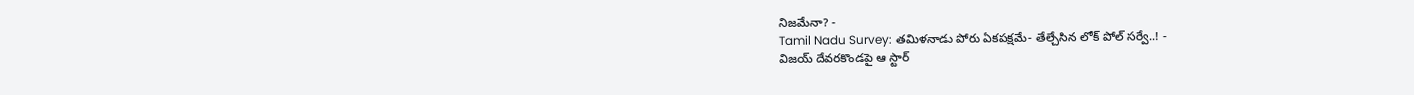నిజమేనా? -
Tamil Nadu Survey: తమిళనాడు పోరు ఏకపక్షమే- తేల్చేసిన లోక్ పోల్ సర్వే..! -
విజయ్ దేవరకొండపై ఆ స్టార్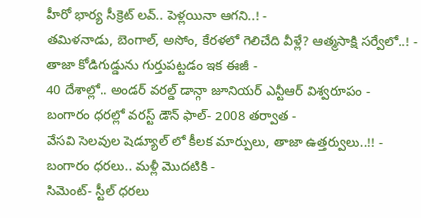హీరో భార్య సీక్రెట్ లవ్.. పెళ్లయినా ఆగని..! -
తమిళనాడు, బెంగాల్, అసోం, కేరళలో గెలిచేది వీళ్లే? ఆత్మసాక్షి సర్వేలో..! -
తాజా కోడిగుడ్డును గుర్తుపట్టడం ఇక ఈజీ -
40 దేశాల్లో.. అండర్ వరల్డ్ డాన్గా జూనియర్ ఎన్టీఆర్ విశ్వరూపం -
బంగారం ధరల్లో వరస్ట్ డౌన్ ఫాల్- 2008 తర్వాత -
వేసవి సెలవుల షెడ్యూల్ లో కీలక మార్పులు, తాజా ఉత్తర్వులు..!! -
బంగారం ధరలు.. మళ్లీ మొదటికి -
సిమెంట్- స్టీల్ ధరలు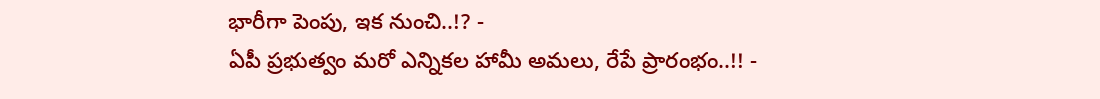భారీగా పెంపు, ఇక నుంచి..!? -
ఏపీ ప్రభుత్వం మరో ఎన్నికల హామీ అమలు, రేపే ప్రారంభం..!! -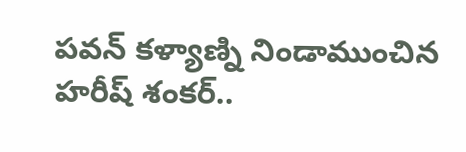పవన్ కళ్యాణ్ని నిండాముంచిన హరీష్ శంకర్..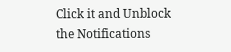Click it and Unblock the Notifications